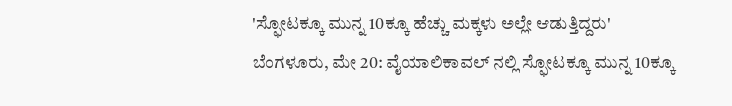'ಸ್ಫೋಟಕ್ಕೂ ಮುನ್ನ 10ಕ್ಕೂ ಹೆಚ್ಚು ಮಕ್ಕಳು ಅಲ್ಲೇ ಆಡುತ್ತಿದ್ದರು'
ಬೆಂಗಳೂರು, ಮೇ 20: ವೈಯಾಲಿಕಾವಲ್ ನಲ್ಲಿ ಸ್ಫೋಟಕ್ಕೂ ಮುನ್ನ 10ಕ್ಕೂ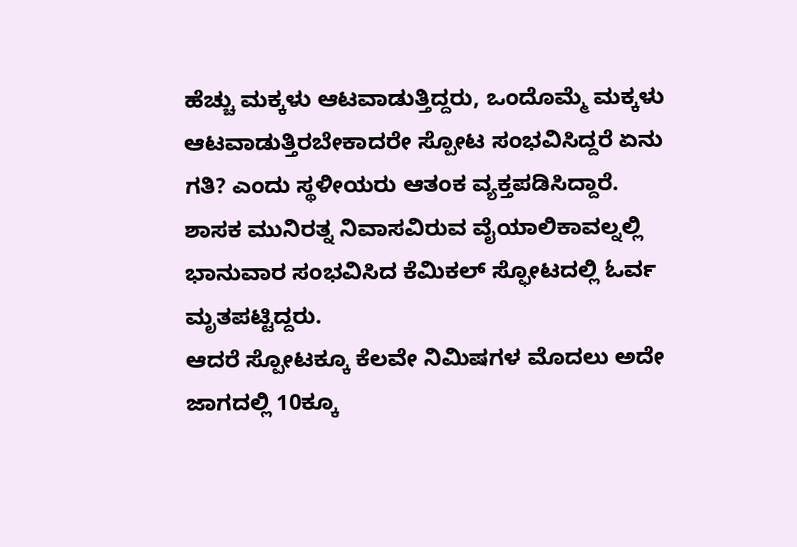ಹೆಚ್ಚು ಮಕ್ಕಳು ಆಟವಾಡುತ್ತಿದ್ದರು, ಒಂದೊಮ್ಮೆ ಮಕ್ಕಳು ಆಟವಾಡುತ್ತಿರಬೇಕಾದರೇ ಸ್ಪೋಟ ಸಂಭವಿಸಿದ್ದರೆ ಏನು ಗತಿ? ಎಂದು ಸ್ಥಳೀಯರು ಆತಂಕ ವ್ಯಕ್ತಪಡಿಸಿದ್ದಾರೆ.
ಶಾಸಕ ಮುನಿರತ್ನ ನಿವಾಸವಿರುವ ವೈಯಾಲಿಕಾವಲ್ನಲ್ಲಿ ಭಾನುವಾರ ಸಂಭವಿಸಿದ ಕೆಮಿಕಲ್ ಸ್ಫೋಟದಲ್ಲಿ ಓರ್ವ ಮೃತಪಟ್ಟಿದ್ದರು.
ಆದರೆ ಸ್ಪೋಟಕ್ಕೂ ಕೆಲವೇ ನಿಮಿಷಗಳ ಮೊದಲು ಅದೇ ಜಾಗದಲ್ಲಿ 10ಕ್ಕೂ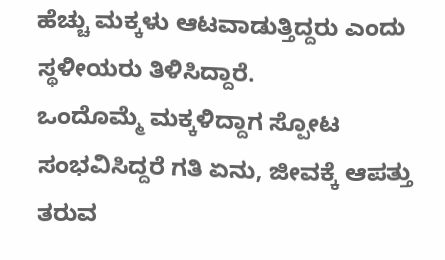ಹೆಚ್ಚು ಮಕ್ಕಳು ಆಟವಾಡುತ್ತಿದ್ದರು ಎಂದು ಸ್ಥಳೀಯರು ತಿಳಿಸಿದ್ದಾರೆ.
ಒಂದೊಮ್ಮೆ ಮಕ್ಕಳಿದ್ದಾಗ ಸ್ಪೋಟ ಸಂಭವಿಸಿದ್ದರೆ ಗತಿ ಏನು, ಜೀವಕ್ಕೆ ಆಪತ್ತು ತರುವ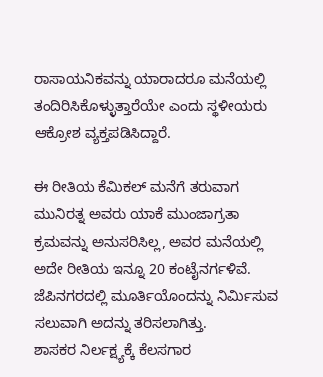ರಾಸಾಯನಿಕವನ್ನು ಯಾರಾದರೂ ಮನೆಯಲ್ಲಿ ತಂದಿರಿಸಿಕೊಳ್ಳುತ್ತಾರೆಯೇ ಎಂದು ಸ್ಥಳೀಯರು ಆಕ್ರೋಶ ವ್ಯಕ್ತಪಡಿಸಿದ್ದಾರೆ.

ಈ ರೀತಿಯ ಕೆಮಿಕಲ್ ಮನೆಗೆ ತರುವಾಗ ಮುನಿರತ್ನ ಅವರು ಯಾಕೆ ಮುಂಜಾಗ್ರತಾ ಕ್ರಮವನ್ನು ಅನುಸರಿಸಿಲ್ಲ, ಅವರ ಮನೆಯಲ್ಲಿ ಅದೇ ರೀತಿಯ ಇನ್ನೂ 20 ಕಂಟೈನರ್ಗಳಿವೆ. ಜೆಪಿನಗರದಲ್ಲಿ ಮೂರ್ತಿಯೊಂದನ್ನು ನಿರ್ಮಿಸುವ ಸಲುವಾಗಿ ಅದನ್ನು ತರಿಸಲಾಗಿತ್ತು.
ಶಾಸಕರ ನಿರ್ಲಕ್ಷ್ಯಕ್ಕೆ ಕೆಲಸಗಾರ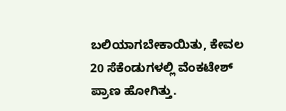ಬಲಿಯಾಗಬೇಕಾಯಿತು, ಕೇವಲ 20 ಸೆಕೆಂಡುಗಳಲ್ಲಿ ವೆಂಕಟೇಶ್ ಪ್ರಾಣ ಹೋಗಿತ್ತು.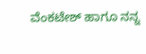ವೆಂಕಟೇಶ್ ಹಾಗೂ ನನ್ನ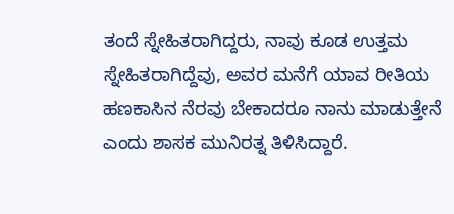ತಂದೆ ಸ್ನೇಹಿತರಾಗಿದ್ದರು, ನಾವು ಕೂಡ ಉತ್ತಮ ಸ್ನೇಹಿತರಾಗಿದ್ದೆವು, ಅವರ ಮನೆಗೆ ಯಾವ ರೀತಿಯ ಹಣಕಾಸಿನ ನೆರವು ಬೇಕಾದರೂ ನಾನು ಮಾಡುತ್ತೇನೆ ಎಂದು ಶಾಸಕ ಮುನಿರತ್ನ ತಿಳಿಸಿದ್ದಾರೆ.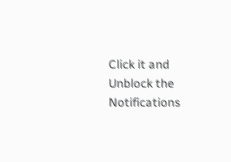Click it and Unblock the Notifications